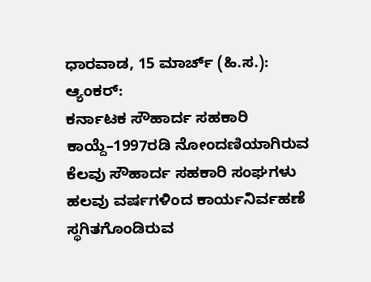ಧಾರವಾಡ, 15 ಮಾರ್ಚ್ (ಹಿ.ಸ.):
ಆ್ಯಂಕರ್:
ಕರ್ನಾಟಕ ಸೌಹಾರ್ದ ಸಹಕಾರಿ ಕಾಯ್ದೆ–1997ರಡಿ ನೋಂದಣಿಯಾಗಿರುವ ಕೆಲವು ಸೌಹಾರ್ದ ಸಹಕಾರಿ ಸಂಘಗಳು ಹಲವು ವರ್ಷಗಳಿಂದ ಕಾರ್ಯನಿರ್ವಹಣೆ ಸ್ಥಗಿತಗೊಂಡಿರುವ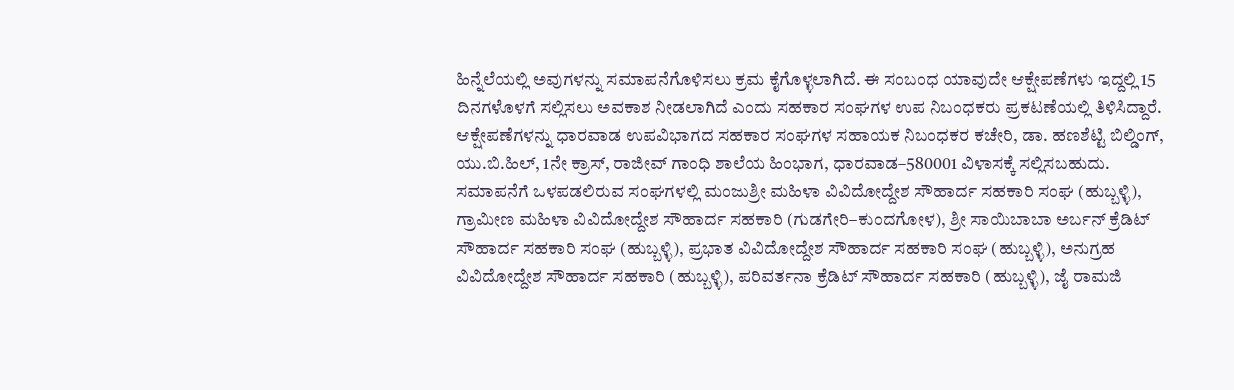ಹಿನ್ನೆಲೆಯಲ್ಲಿ ಅವುಗಳನ್ನು ಸಮಾಪನೆಗೊಳಿಸಲು ಕ್ರಮ ಕೈಗೊಳ್ಳಲಾಗಿದೆ. ಈ ಸಂಬಂಧ ಯಾವುದೇ ಆಕ್ಷೇಪಣೆಗಳು ಇದ್ದಲ್ಲಿ 15 ದಿನಗಳೊಳಗೆ ಸಲ್ಲಿಸಲು ಅವಕಾಶ ನೀಡಲಾಗಿದೆ ಎಂದು ಸಹಕಾರ ಸಂಘಗಳ ಉಪ ನಿಬಂಧಕರು ಪ್ರಕಟಣೆಯಲ್ಲಿ ತಿಳಿಸಿದ್ದಾರೆ.
ಆಕ್ಷೇಪಣೆಗಳನ್ನು ಧಾರವಾಡ ಉಪವಿಭಾಗದ ಸಹಕಾರ ಸಂಘಗಳ ಸಹಾಯಕ ನಿಬಂಧಕರ ಕಚೇರಿ, ಡಾ. ಹಣಶೆಟ್ಟಿ ಬಿಲ್ಡಿಂಗ್, ಯು.ಬಿ.ಹಿಲ್, 1ನೇ ಕ್ರಾಸ್, ರಾಜೀವ್ ಗಾಂಧಿ ಶಾಲೆಯ ಹಿಂಭಾಗ, ಧಾರವಾಡ–580001 ವಿಳಾಸಕ್ಕೆ ಸಲ್ಲಿಸಬಹುದು.
ಸಮಾಪನೆಗೆ ಒಳಪಡಲಿರುವ ಸಂಘಗಳಲ್ಲಿ ಮಂಜುಶ್ರೀ ಮಹಿಳಾ ವಿವಿದೋದ್ದೇಶ ಸೌಹಾರ್ದ ಸಹಕಾರಿ ಸಂಘ (ಹುಬ್ಬಳ್ಳಿ), ಗ್ರಾಮೀಣ ಮಹಿಳಾ ವಿವಿದೋದ್ದೇಶ ಸೌಹಾರ್ದ ಸಹಕಾರಿ (ಗುಡಗೇರಿ–ಕುಂದಗೋಳ), ಶ್ರೀ ಸಾಯಿಬಾಬಾ ಅರ್ಬನ್ ಕ್ರೆಡಿಟ್ ಸೌಹಾರ್ದ ಸಹಕಾರಿ ಸಂಘ (ಹುಬ್ಬಳ್ಳಿ), ಪ್ರಭಾತ ವಿವಿದೋದ್ದೇಶ ಸೌಹಾರ್ದ ಸಹಕಾರಿ ಸಂಘ (ಹುಬ್ಬಳ್ಳಿ), ಅನುಗ್ರಹ ವಿವಿದೋದ್ದೇಶ ಸೌಹಾರ್ದ ಸಹಕಾರಿ (ಹುಬ್ಬಳ್ಳಿ), ಪರಿವರ್ತನಾ ಕ್ರೆಡಿಟ್ ಸೌಹಾರ್ದ ಸಹಕಾರಿ (ಹುಬ್ಬಳ್ಳಿ), ಜೈ ರಾಮಜಿ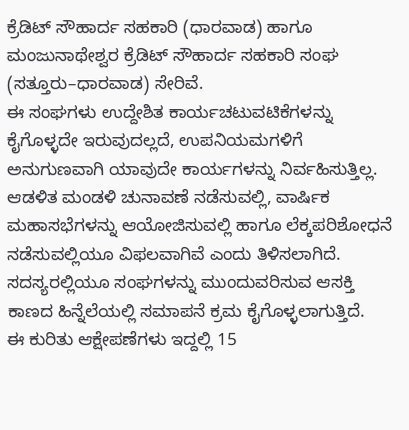ಕ್ರೆಡಿಟ್ ಸೌಹಾರ್ದ ಸಹಕಾರಿ (ಧಾರವಾಡ) ಹಾಗೂ ಮಂಜುನಾಥೇಶ್ವರ ಕ್ರೆಡಿಟ್ ಸೌಹಾರ್ದ ಸಹಕಾರಿ ಸಂಘ (ಸತ್ತೂರು–ಧಾರವಾಡ) ಸೇರಿವೆ.
ಈ ಸಂಘಗಳು ಉದ್ದೇಶಿತ ಕಾರ್ಯಚಟುವಟಿಕೆಗಳನ್ನು ಕೈಗೊಳ್ಳದೇ ಇರುವುದಲ್ಲದೆ, ಉಪನಿಯಮಗಳಿಗೆ ಅನುಗುಣವಾಗಿ ಯಾವುದೇ ಕಾರ್ಯಗಳನ್ನು ನಿರ್ವಹಿಸುತ್ತಿಲ್ಲ. ಆಡಳಿತ ಮಂಡಳಿ ಚುನಾವಣೆ ನಡೆಸುವಲ್ಲಿ, ವಾರ್ಷಿಕ ಮಹಾಸಭೆಗಳನ್ನು ಆಯೋಜಿಸುವಲ್ಲಿ ಹಾಗೂ ಲೆಕ್ಕಪರಿಶೋಧನೆ ನಡೆಸುವಲ್ಲಿಯೂ ವಿಫಲವಾಗಿವೆ ಎಂದು ತಿಳಿಸಲಾಗಿದೆ. ಸದಸ್ಯರಲ್ಲಿಯೂ ಸಂಘಗಳನ್ನು ಮುಂದುವರಿಸುವ ಆಸಕ್ತಿ ಕಾಣದ ಹಿನ್ನೆಲೆಯಲ್ಲಿ ಸಮಾಪನೆ ಕ್ರಮ ಕೈಗೊಳ್ಳಲಾಗುತ್ತಿದೆ.
ಈ ಕುರಿತು ಆಕ್ಷೇಪಣೆಗಳು ಇದ್ದಲ್ಲಿ 15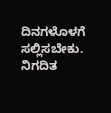ದಿನಗಳೊಳಗೆ ಸಲ್ಲಿಸಬೇಕು. ನಿಗದಿತ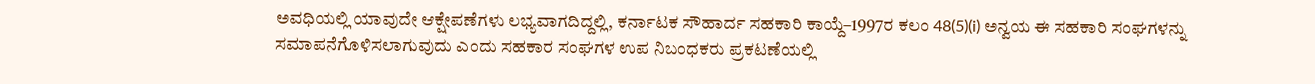ಅವಧಿಯಲ್ಲಿ ಯಾವುದೇ ಆಕ್ಷೇಪಣೆಗಳು ಲಭ್ಯವಾಗದಿದ್ದಲ್ಲಿ, ಕರ್ನಾಟಕ ಸೌಹಾರ್ದ ಸಹಕಾರಿ ಕಾಯ್ದೆ–1997ರ ಕಲಂ 48(5)(i) ಅನ್ವಯ ಈ ಸಹಕಾರಿ ಸಂಘಗಳನ್ನು ಸಮಾಪನೆಗೊಳಿಸಲಾಗುವುದು ಎಂದು ಸಹಕಾರ ಸಂಘಗಳ ಉಪ ನಿಬಂಧಕರು ಪ್ರಕಟಣೆಯಲ್ಲಿ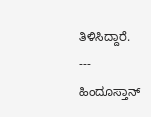ತಿಳಿಸಿದ್ದಾರೆ.
---
ಹಿಂದೂಸ್ತಾನ್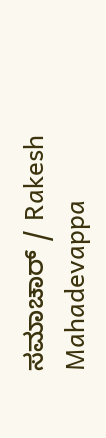ಸಮಾಚಾರ್ / Rakesh Mahadevappa